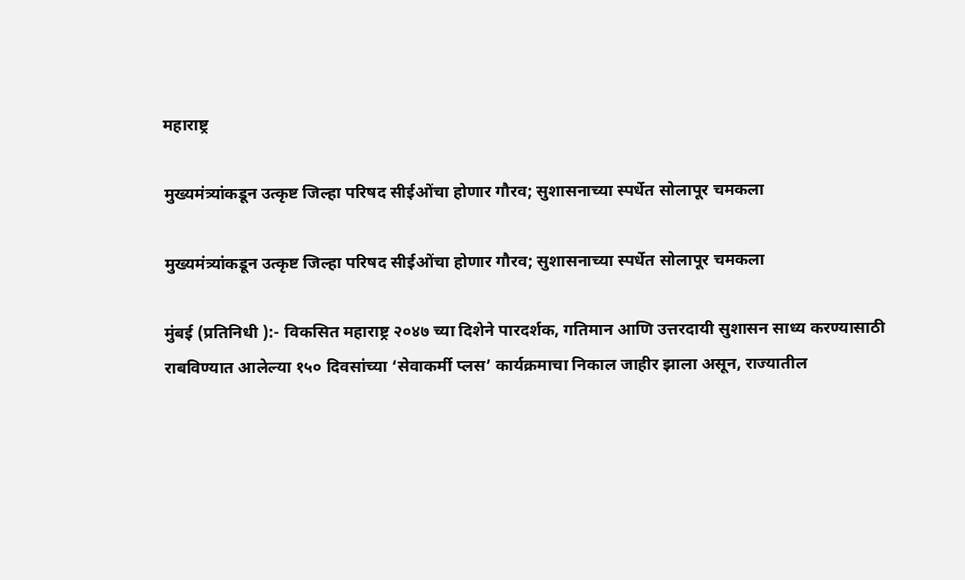महाराष्ट्र

मुख्यमंत्र्यांकडून उत्कृष्ट जिल्हा परिषद सीईओंचा होणार गौरव; सुशासनाच्या स्पर्धेत सोलापूर चमकला

मुख्यमंत्र्यांकडून उत्कृष्ट जिल्हा परिषद सीईओंचा होणार गौरव; सुशासनाच्या स्पर्धेत सोलापूर चमकला

मुंबई (प्रतिनिधी ):- विकसित महाराष्ट्र २०४७ च्या दिशेने पारदर्शक, गतिमान आणि उत्तरदायी सुशासन साध्य करण्यासाठी राबविण्यात आलेल्या १५० दिवसांच्या ‘सेवाकर्मी प्लस’ कार्यक्रमाचा निकाल जाहीर झाला असून, राज्यातील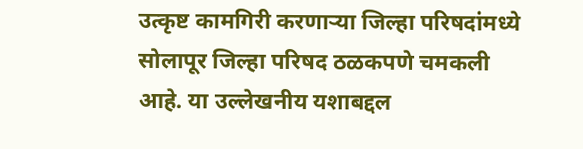उत्कृष्ट कामगिरी करणाऱ्या जिल्हा परिषदांमध्ये सोलापूर जिल्हा परिषद ठळकपणे चमकली आहे. या उल्लेखनीय यशाबद्दल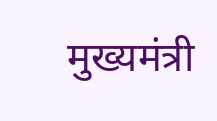मुख्यमंत्री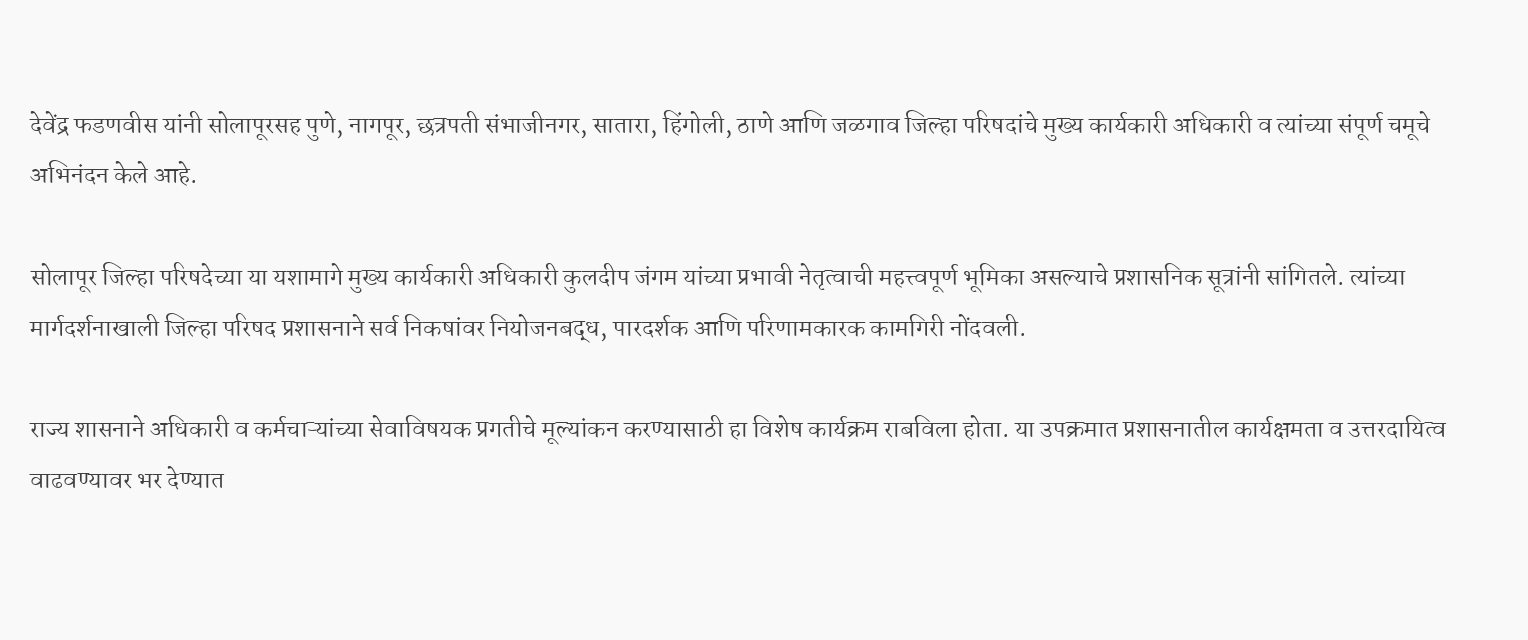देवेंद्र फडणवीस यांनी सोलापूरसह पुणे, नागपूर, छत्रपती संभाजीनगर, सातारा, हिंगोली, ठाणे आणि जळगाव जिल्हा परिषदांचे मुख्य कार्यकारी अधिकारी व त्यांच्या संपूर्ण चमूचे अभिनंदन केले आहे.

सोलापूर जिल्हा परिषदेच्या या यशामागे मुख्य कार्यकारी अधिकारी कुलदीप जंगम यांच्या प्रभावी नेतृत्वाची महत्त्वपूर्ण भूमिका असल्याचे प्रशासनिक सूत्रांनी सांगितले. त्यांच्या मार्गदर्शनाखाली जिल्हा परिषद प्रशासनाने सर्व निकषांवर नियोजनबद्ध, पारदर्शक आणि परिणामकारक कामगिरी नोंदवली.

राज्य शासनाने अधिकारी व कर्मचाऱ्यांच्या सेवाविषयक प्रगतीचे मूल्यांकन करण्यासाठी हा विशेष कार्यक्रम राबविला होता. या उपक्रमात प्रशासनातील कार्यक्षमता व उत्तरदायित्व वाढवण्यावर भर देण्यात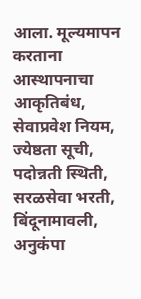आला. मूल्यमापन करताना आस्थापनाचा आकृतिबंध, सेवाप्रवेश नियम, ज्येष्ठता सूची, पदोन्नती स्थिती, सरळसेवा भरती, बिंदूनामावली, अनुकंपा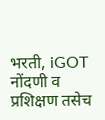भरती, iGOT नोंदणी व प्रशिक्षण तसेच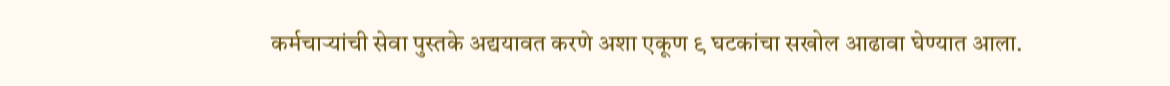कर्मचाऱ्यांची सेवा पुस्तके अद्ययावत करणे अशा एकूण ९ घटकांचा सखोल आढावा घेण्यात आला.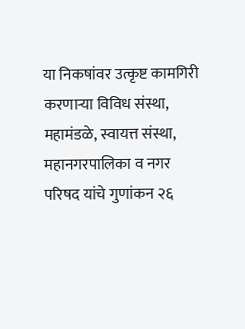या निकषांवर उत्कृष्ट कामगिरी करणाऱ्या विविध संस्था, महामंडळे, स्वायत्त संस्था, महानगरपालिका व नगर परिषद यांचे गुणांकन २६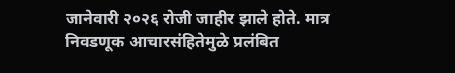जानेवारी २०२६ रोजी जाहीर झाले होते. मात्र निवडणूक आचारसंहितेमुळे प्रलंबित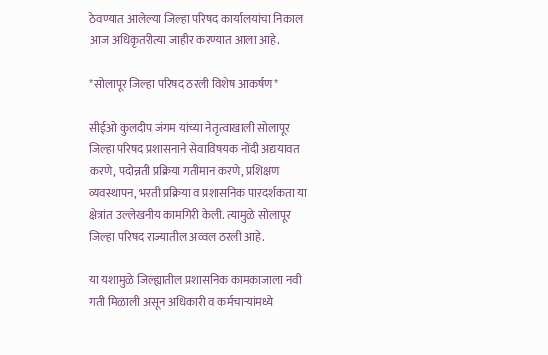ठेवण्यात आलेल्या जिल्हा परिषद कार्यालयांचा निकाल आज अधिकृतरीत्या जाहीर करण्यात आला आहे.

*सोलापूर जिल्हा परिषद ठरली विशेष आकर्षण*

सीईओ कुलदीप जंगम यांच्या नेतृत्वाखाली सोलापूर जिल्हा परिषद प्रशासनाने सेवाविषयक नोंदी अद्ययावत करणे, पदोन्नती प्रक्रिया गतीमान करणे, प्रशिक्षण व्यवस्थापन, भरती प्रक्रिया व प्रशासनिक पारदर्शकता या क्षेत्रांत उल्लेखनीय कामगिरी केली. त्यामुळे सोलापूर जिल्हा परिषद राज्यातील अव्वल ठरली आहे.

या यशामुळे जिल्ह्यातील प्रशासनिक कामकाजाला नवी गती मिळाली असून अधिकारी व कर्मचाऱ्यांमध्ये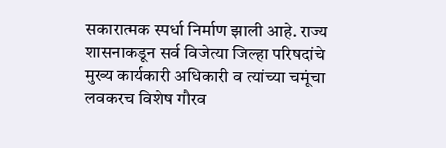सकारात्मक स्पर्धा निर्माण झाली आहे. राज्य शासनाकडून सर्व विजेत्या जिल्हा परिषदांचे मुख्य कार्यकारी अधिकारी व त्यांच्या चमूंचा लवकरच विशेष गौरव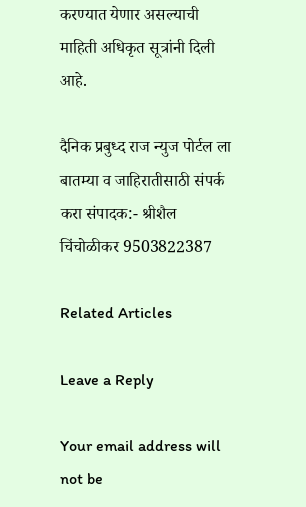करण्यात येणार असल्याची माहिती अधिकृत सूत्रांनी दिली आहे.

दैनिक प्रबुध्द राज न्युज पोर्टल ला बातम्या व जाहिरातीसाठी संपर्क करा संपादक:- श्रीशैल चिंचोळीकर 9503822387

Related Articles

Leave a Reply

Your email address will not be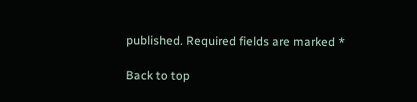published. Required fields are marked *

Back to top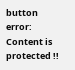button
error: Content is protected !!